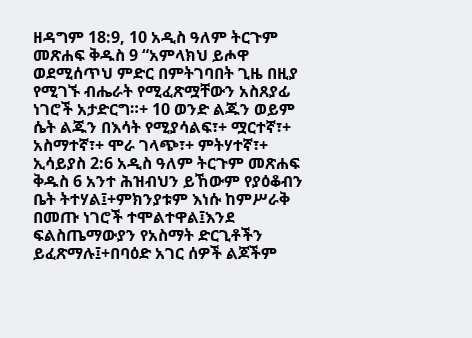ዘዳግም 18:9, 10 አዲስ ዓለም ትርጉም መጽሐፍ ቅዱስ 9 “አምላክህ ይሖዋ ወደሚሰጥህ ምድር በምትገባበት ጊዜ በዚያ የሚገኙ ብሔራት የሚፈጽሟቸውን አስጸያፊ ነገሮች አታድርግ።+ 10 ወንድ ልጁን ወይም ሴት ልጁን በእሳት የሚያሳልፍ፣+ ሟርተኛ፣+ አስማተኛ፣+ ሞራ ገላጭ፣+ ምትሃተኛ፣+ ኢሳይያስ 2:6 አዲስ ዓለም ትርጉም መጽሐፍ ቅዱስ 6 አንተ ሕዝብህን ይኸውም የያዕቆብን ቤት ትተሃል፤+ምክንያቱም እነሱ ከምሥራቅ በመጡ ነገሮች ተሞልተዋል፤እንደ ፍልስጤማውያን የአስማት ድርጊቶችን ይፈጽማሉ፤+በባዕድ አገር ሰዎች ልጆችም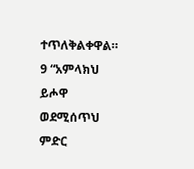ተጥለቅልቀዋል።
9 “አምላክህ ይሖዋ ወደሚሰጥህ ምድር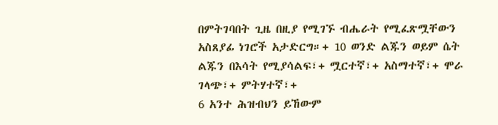በምትገባበት ጊዜ በዚያ የሚገኙ ብሔራት የሚፈጽሟቸውን አስጸያፊ ነገሮች አታድርግ።+ 10 ወንድ ልጁን ወይም ሴት ልጁን በእሳት የሚያሳልፍ፣+ ሟርተኛ፣+ አስማተኛ፣+ ሞራ ገላጭ፣+ ምትሃተኛ፣+
6 አንተ ሕዝብህን ይኸውም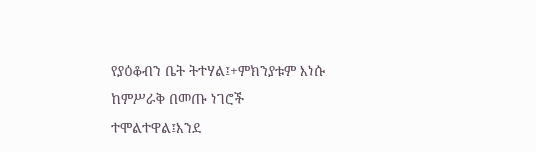የያዕቆብን ቤት ትተሃል፤+ምክንያቱም እነሱ ከምሥራቅ በመጡ ነገሮች ተሞልተዋል፤እንደ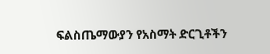ፍልስጤማውያን የአስማት ድርጊቶችን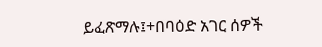ይፈጽማሉ፤+በባዕድ አገር ሰዎች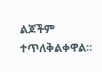ልጆችም ተጥለቅልቀዋል።